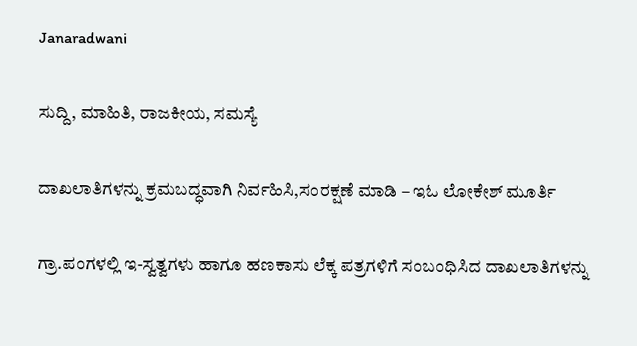Janaradwani

ಸುದ್ದಿ, ಮಾಹಿತಿ, ರಾಜಕೀಯ, ಸಮಸ್ಯೆ

ದಾಖಲಾತಿಗಳನ್ನು ಕ್ರಮಬದ್ಧವಾಗಿ ನಿರ್ವಹಿಸಿ,ಸಂರಕ್ಷಣೆ ಮಾಡಿ – ಇಓ ಲೋಕೇಶ್ ಮೂರ್ತಿ

ಗ್ರಾ.ಪಂಗಳಲ್ಲಿ ಇ-ಸ್ವತ್ವಗಳು ಹಾಗೂ ಹಣಕಾಸು ಲೆಕ್ಕ ಪತ್ರಗಳಿಗೆ ಸಂಬಂಧಿಸಿದ ದಾಖಲಾತಿಗಳನ್ನು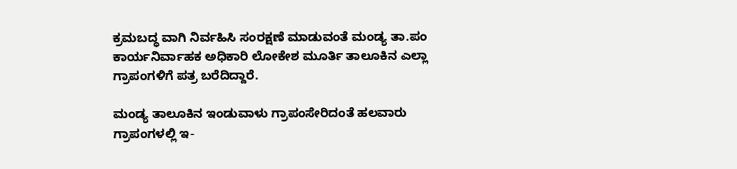ಕ್ರಮಬದ್ಧ ವಾಗಿ ನಿರ್ವಹಿಸಿ ಸಂರಕ್ಷಣೆ ಮಾಡುವಂತೆ ಮಂಡ್ಯ ತಾ.ಪಂ ಕಾರ್ಯನಿರ್ವಾಹಕ ಅಧಿಕಾರಿ ಲೋಕೇಶ ಮೂರ್ತಿ ತಾಲೂಕಿನ ಎಲ್ಲಾ ಗ್ರಾಪಂಗಳಿಗೆ ಪತ್ರ ಬರೆದಿದ್ದಾರೆ.

ಮಂಡ್ಯ ತಾಲೂಕಿನ ಇಂಡುವಾಳು ಗ್ರಾಪಂಸೇರಿದಂತೆ ಹಲವಾರು ಗ್ರಾಪಂಗಳಲ್ಲಿ ಇ-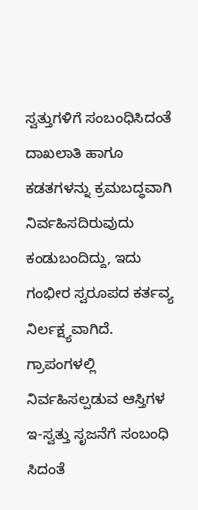ಸ್ವತ್ತುಗಳಿಗೆ ಸಂಬಂಧಿಸಿದಂತೆ ದಾಖಲಾತಿ ಹಾಗೂ ಕಡತಗಳನ್ನು ಕ್ರಮಬದ್ಧವಾಗಿ ನಿರ್ವಹಿಸದಿರುವುದು ಕಂಡುಬಂದಿದ್ದು, ಇದು ಗಂಭೀರ ಸ್ವರೂಪದ ಕರ್ತವ್ಯ ನಿರ್ಲಕ್ಷ್ಯವಾಗಿದೆ. ಗ್ರಾಪಂಗಳಲ್ಲಿ ನಿರ್ವಹಿಸಲ್ಪಡುವ ಆಸ್ತಿಗಳ ಇ-ಸ್ವತ್ತು ಸೃಜನೆಗೆ ಸಂಬಂಧಿ ಸಿದಂತೆ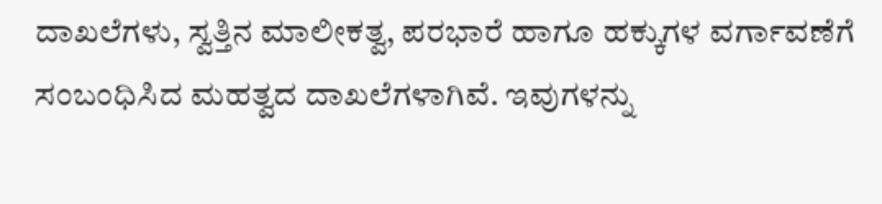ದಾಖಲೆಗಳು, ಸ್ವತ್ತಿನ ಮಾಲೀಕತ್ವ, ಪರಭಾರೆ ಹಾಗೂ ಹಕ್ಕುಗಳ ವರ್ಗಾವಣೆಗೆ ಸಂಬಂಧಿಸಿದ ಮಹತ್ವದ ದಾಖಲೆಗಳಾಗಿವೆ. ಇವುಗಳನ್ನು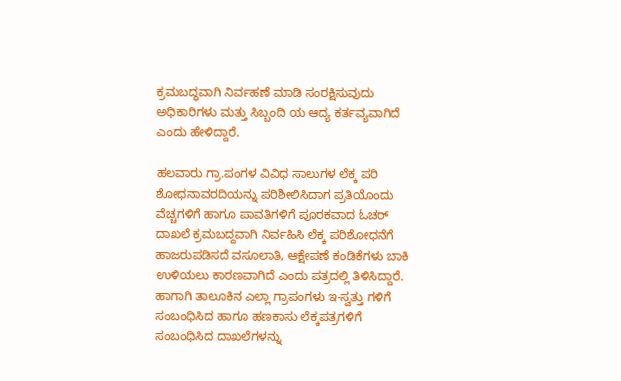ಕ್ರಮಬದ್ಧವಾಗಿ ನಿರ್ವಹಣೆ ಮಾಡಿ ಸಂರಕ್ಷಿಸುವುದು ಅಧಿಕಾರಿಗಳು ಮತ್ತು ಸಿಬ್ಬಂದಿ ಯ ಆದ್ಯ ಕರ್ತವ್ಯವಾಗಿದೆ ಎಂದು ಹೇಳಿದ್ದಾರೆ.

ಹಲವಾರು ಗ್ರಾ.ಪಂಗಳ ವಿವಿಧ ಸಾಲುಗಳ ಲೆಕ್ಕ ಪರಿ ಶೋಧನಾವರದಿಯನ್ನು ಪರಿಶೀಲಿಸಿದಾಗ ಪ್ರತಿಯೊಂದು ವೆಚ್ಚಗಳಿಗೆ ಹಾಗೂ ಪಾವತಿಗಳಿಗೆ ಪೂರಕವಾದ ಓಚರ್ ದಾಖಲೆ ಕ್ರಮಬದ್ದವಾಗಿ ನಿರ್ವಹಿಸಿ ಲೆಕ್ಕ ಪರಿಶೋಧನೆಗೆ ಹಾಜರುಪಡಿಸದೆ ವಸೂಲಾತಿ, ಆಕ್ಷೇಪಣೆ ಕಂಡಿಕೆಗಳು ಬಾಕಿ ಉಳಿಯಲು ಕಾರಣವಾಗಿದೆ ಎಂದು ಪತ್ರದಲ್ಲಿ ತಿಳಿಸಿದ್ದಾರೆ.
ಹಾಗಾಗಿ ತಾಲೂಕಿನ ಎಲ್ಲಾ ಗ್ರಾಪಂಗಳು ಇ-ಸ್ವತ್ತು ಗಳಿಗೆ ಸಂಬಂಧಿಸಿದ ಹಾಗೂ ಹಣಕಾಸು ಲೆಕ್ಕಪತ್ರಗಳಿಗೆ ಸಂಬಂಧಿಸಿದ ದಾಖಲೆಗಳನ್ನು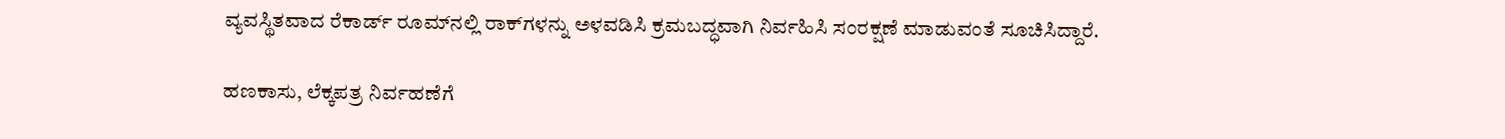ವ್ಯವಸ್ಥಿತವಾದ ರೆಕಾರ್ಡ್ ರೂಮ್‌ನಲ್ಲಿ ರಾಕ್‌ಗಳನ್ನು ಅಳವಡಿಸಿ ಕ್ರಮಬದ್ಧವಾಗಿ ನಿರ್ವಹಿಸಿ ಸಂರಕ್ಷಣೆ ಮಾಡುವಂತೆ ಸೂಚಿಸಿದ್ದಾರೆ.

ಹಣಕಾಸು, ಲೆಕ್ಕಪತ್ರ ನಿರ್ವಹಣೆಗೆ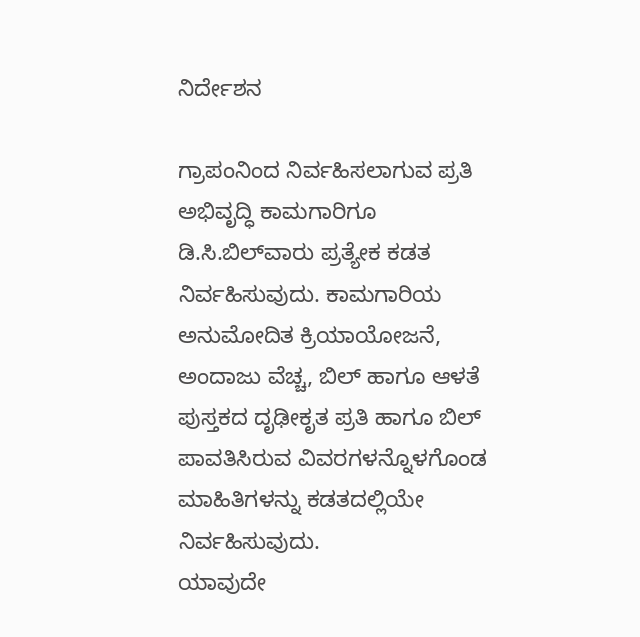ನಿರ್ದೇಶನ

ಗ್ರಾಪಂನಿಂದ ನಿರ್ವಹಿಸಲಾಗುವ ಪ್ರತಿ ಅಭಿವೃದ್ಧಿ ಕಾಮಗಾರಿಗೂ ಡಿ.ಸಿ.ಬಿಲ್‌ವಾರು ಪ್ರತ್ಯೇಕ ಕಡತ ನಿರ್ವಹಿಸುವುದು. ಕಾಮಗಾರಿಯ ಅನುಮೋದಿತ ಕ್ರಿಯಾಯೋಜನೆ, ಅಂದಾಜು ವೆಚ್ಚ, ಬಿಲ್ ಹಾಗೂ ಆಳತೆ ಪುಸ್ತಕದ ದೃಢೀಕೃತ ಪ್ರತಿ ಹಾಗೂ ಬಿಲ್ ಪಾವತಿಸಿರುವ ವಿವರಗಳನ್ನೊಳಗೊಂಡ ಮಾಹಿತಿಗಳನ್ನು ಕಡತದಲ್ಲಿಯೇ ನಿರ್ವಹಿಸುವುದು.
ಯಾವುದೇ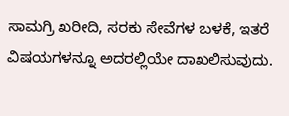ಸಾಮಗ್ರಿ ಖರೀದಿ, ಸರಕು ಸೇವೆಗಳ ಬಳಕೆ, ಇತರೆ ವಿಷಯಗಳನ್ನೂ ಅದರಲ್ಲಿಯೇ ದಾಖಲಿಸುವುದು.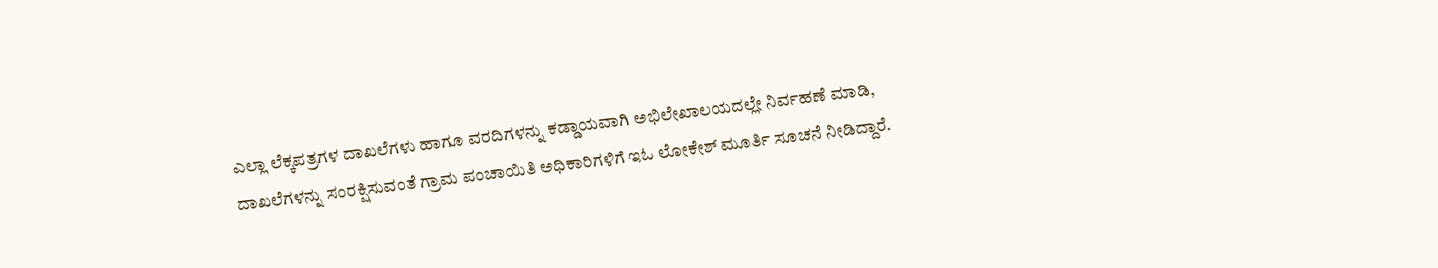ಎಲ್ಲಾ ಲೆಕ್ಕಪತ್ರಗಳ ದಾಖಲೆಗಳು ಹಾಗೂ ವರದಿಗಳನ್ನು ಕಡ್ಡಾಯವಾಗಿ ಅಭಿಲೇಖಾಲಯದಲ್ಲೇ ನಿರ್ವಹಣೆ ಮಾಡಿ, ದಾಖಲೆಗಳನ್ನು ಸಂರಕ್ಷಿಸುವಂತೆ ಗ್ರಾಮ ಪಂಚಾಯಿತಿ ಅಧಿಕಾರಿಗಳಿಗೆ ಇಓ ಲೋಕೇಶ್ ಮೂರ್ತಿ ಸೂಚನೆ ನೀಡಿದ್ದಾರೆ.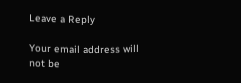Leave a Reply

Your email address will not be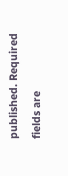published. Required fields are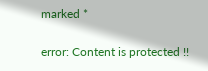marked *

error: Content is protected !!